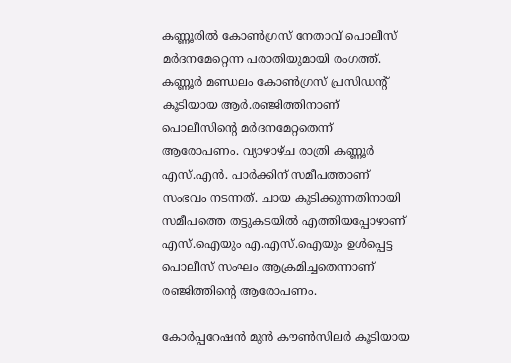കണ്ണൂരില്‍ കോണ്‍ഗ്രസ് നേതാവ് പൊലീസ് മർദനമേറ്റെന്ന പരാതിയുമായി രംഗത്ത്. കണ്ണൂർ മണ്ഡലം കോണ്‍ഗ്രസ് പ്രസിഡന്റ് കൂടിയായ ആർ.രഞ്ജിത്തിനാണ് പൊലീസിന്റെ മർദനമേറ്റതെന്ന് ആരോപണം. വ്യാഴാഴ്ച രാത്രി കണ്ണൂർ എസ്.എൻ. പാർക്കിന് സമീപത്താണ് സംഭവം നടന്നത്. ചായ കുടിക്കുന്നതിനായി സമീപത്തെ തട്ടുകടയില്‍ എത്തിയപ്പോഴാണ് എസ്.ഐയും എ.എസ്.ഐയും ഉള്‍പ്പെട്ട പൊലീസ് സംഘം ആക്രമിച്ചതെന്നാണ് രഞ്ജിത്തിന്റെ ആരോപണം.

കോർപ്പറേഷൻ മുൻ കൗണ്‍സിലർ കൂടിയായ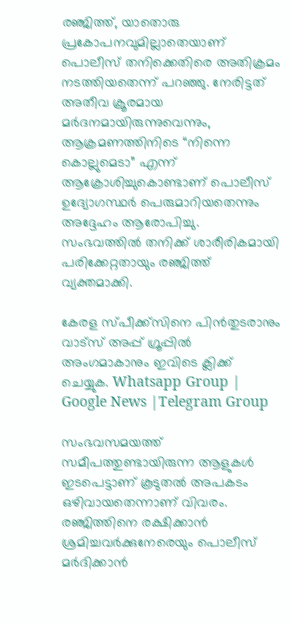രഞ്ജിത്ത്, യാതൊരു പ്രകോപനവുമില്ലാതെയാണ് പൊലീസ് തനിക്കെതിരെ അതിക്രമം നടത്തിയതെന്ന് പറഞ്ഞു. നേരിട്ടത് അതീവ ക്രൂരമായ മർദനമായിരുന്നുവെന്നും, ആക്രമണത്തിനിടെ “നിന്നെ കൊല്ലുമെടാ” എന്ന് ആക്രോശിച്ചുകൊണ്ടാണ് പൊലീസ് ഉദ്യോഗസ്ഥർ പെരുമാറിയതെന്നും അദ്ദേഹം ആരോപിച്ചു. സംഭവത്തില്‍ തനിക്ക് ശാരീരികമായി പരിക്കേറ്റതായും രഞ്ജിത്ത് വ്യക്തമാക്കി.

കേരള സ്പീക്ക്സിനെ പിൻതുടരാനും വാട്സ് അപ്പ് ഗ്രൂപ്പിൽ അംഗമാകാനും ഇവിടെ ക്ലിക്ക് ചെയ്യുക. Whatsapp Group | Google News |Telegram Group

സംഭവസമയത്ത് സമീപത്തുണ്ടായിരുന്ന ആളുകള്‍ ഇടപെട്ടാണ് കൂടുതല്‍ അപകടം ഒഴിവായതെന്നാണ് വിവരം. രഞ്ജിത്തിനെ രക്ഷിക്കാൻ ശ്രമിച്ചവർക്കുനേരെയും പൊലീസ് മർദിക്കാൻ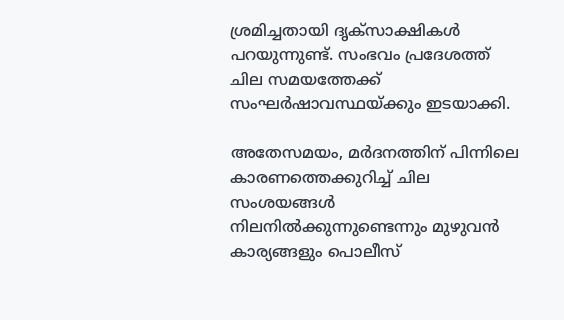ശ്രമിച്ചതായി ദൃക്‌സാക്ഷികള്‍ പറയുന്നുണ്ട്. സംഭവം പ്രദേശത്ത് ചില സമയത്തേക്ക് സംഘർഷാവസ്ഥയ്ക്കും ഇടയാക്കി.

അതേസമയം, മർദനത്തിന് പിന്നിലെ കാരണത്തെക്കുറിച്ച്‌ ചില സംശയങ്ങള്‍ നിലനില്‍ക്കുന്നുണ്ടെന്നും മുഴുവൻ കാര്യങ്ങളും പൊലീസ്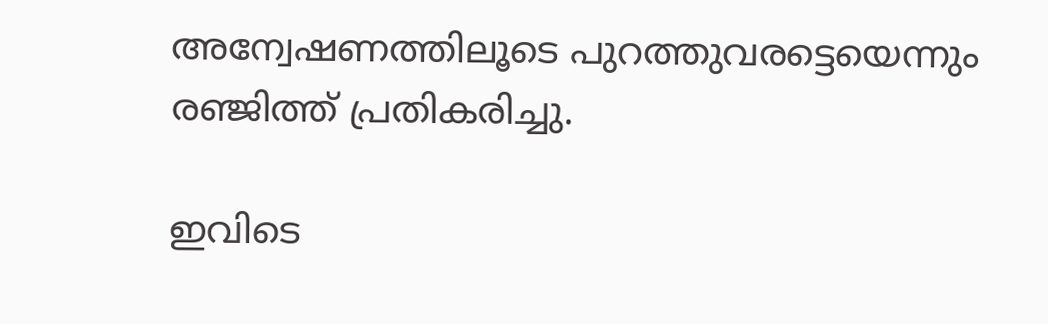അന്വേഷണത്തിലൂടെ പുറത്തുവരട്ടെയെന്നും രഞ്ജിത്ത് പ്രതികരിച്ചു.

ഇവിടെ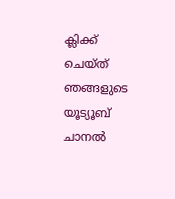ക്ലിക്ക് ചെയ്ത് ഞങ്ങളുടെ യൂട്യൂബ് ചാനൽ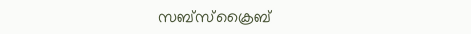സബ്സ്ക്രൈബ്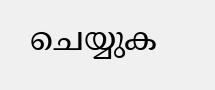ചെയ്യുക